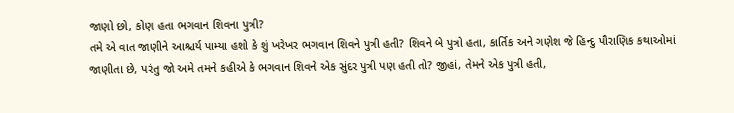જાણો છો, કોણ હતા ભગવાન શિવના પુત્રી?
તમે એ વાત જાણીને આશ્ચર્ય પામ્યા હશો કે શું ખરેખર ભગવાન શિવને પુત્રી હતી? શિવને બે પુત્રો હતા, કાર્તિક અને ગણેશ જે હિન્દુ પૌરાણિક કથાઓમાં જાણીતા છે, પરંતુ જો અમે તમને કહીએ કે ભગવાન શિવને એક સુંદર પુત્રી પણ હતી તો? જીહાં, તેમને એક પુત્રી હતી,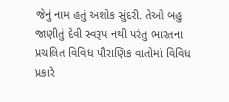જેનું નામ હતું અશોક સુંદરી. તેઓ બહુ જાણીતું દેવી સ્વરૂપ નથી પરંતુ ભારતના પ્રચલિત વિવિધ પૌરાણિક વાતોમાં વિવિધ પ્રકારે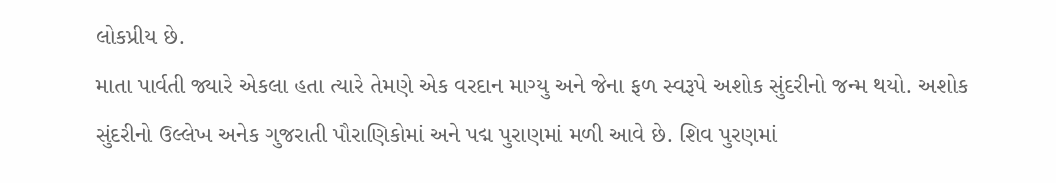લોકપ્રીય છે.
માતા પાર્વતી જ્યારે એકલા હતા ત્યારે તેમણે એક વરદાન માગ્યુ અને જેના ફળ સ્વરૂપે અશોક સુંદરીનો જન્મ થયો. અશોક સુંદરીનો ઉલ્લેખ અનેક ગુજરાતી પૌરાણિકોમાં અને પદ્મ પુરાણમાં મળી આવે છે. શિવ પુરણમાં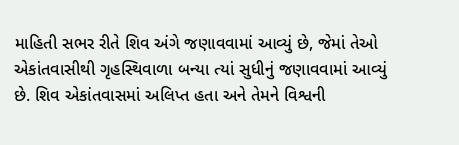માહિતી સભર રીતે શિવ અંગે જણાવવામાં આવ્યું છે, જેમાં તેઓ એકાંતવાસીથી ગૃહસ્થિવાળા બન્યા ત્યાં સુધીનું જણાવવામાં આવ્યું છે. શિવ એકાંતવાસમાં અલિપ્ત હતા અને તેમને વિશ્વની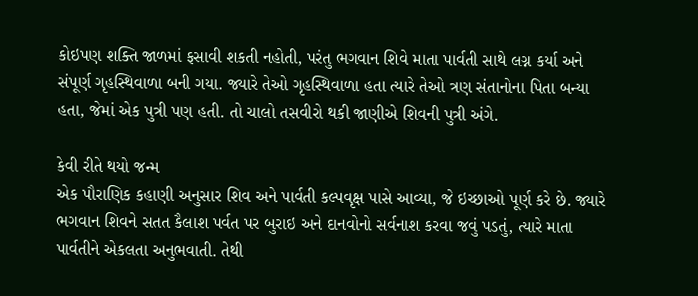કોઇપણ શક્તિ જાળમાં ફસાવી શકતી નહોતી, પરંતુ ભગવાન શિવે માતા પાર્વતી સાથે લગ્ન કર્યા અને સંપૂર્ણ ગૃહસ્થિવાળા બની ગયા. જ્યારે તેઓ ગૃહસ્થિવાળા હતા ત્યારે તેઓ ત્રણ સંતાનોના પિતા બન્યા હતા, જેમાં એક પુત્રી પણ હતી. તો ચાલો તસવીરો થકી જાણીએ શિવની પુત્રી અંગે.

કેવી રીતે થયો જન્મ
એક પૌરાણિક કહાણી અનુસાર શિવ અને પાર્વતી કલ્પવૃક્ષ પાસે આવ્યા, જે ઇચ્છાઓ પૂર્ણ કરે છે. જ્યારે ભગવાન શિવને સતત કૈલાશ પર્વત પર બુરાઇ અને દાનવોનો સર્વનાશ કરવા જવું પડતું, ત્યારે માતા પાર્વતીને એકલતા અનુભવાતી. તેથી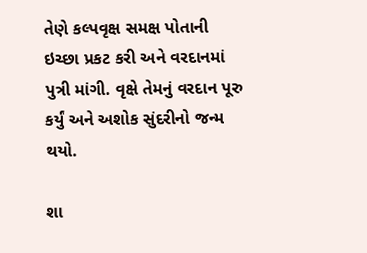તેણે કલ્પવૃક્ષ સમક્ષ પોતાની ઇચ્છા પ્રકટ કરી અને વરદાનમાં પુત્રી માંગી. વૃક્ષે તેમનું વરદાન પૂરુ કર્યું અને અશોક સુંદરીનો જન્મ થયો.

શા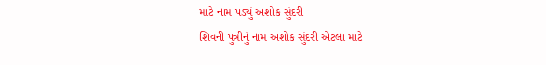માટે નામ પડ્યું અશોક સુંદરી
શિવની પુત્રીનું નામ અશોક સુંદરી એટલા માટે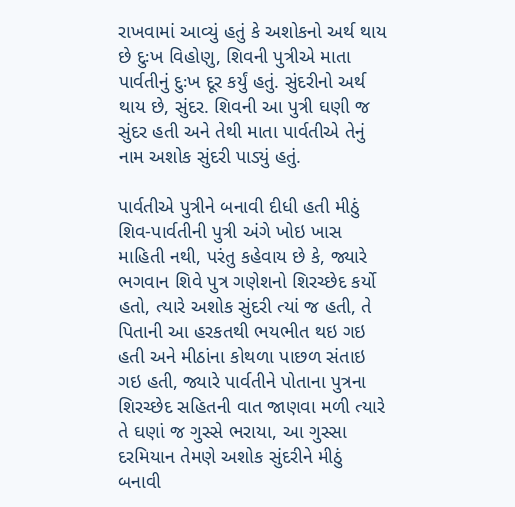રાખવામાં આવ્યું હતું કે અશોકનો અર્થ થાય છે દુઃખ વિહોણુ, શિવની પુત્રીએ માતા પાર્વતીનું દુઃખ દૂર કર્યું હતું. સુંદરીનો અર્થ થાય છે, સુંદર. શિવની આ પુત્રી ઘણી જ સુંદર હતી અને તેથી માતા પાર્વતીએ તેનું નામ અશોક સુંદરી પાડ્યું હતું.

પાર્વતીએ પુત્રીને બનાવી દીધી હતી મીઠું
શિવ-પાર્વતીની પુત્રી અંગે ખોઇ ખાસ માહિતી નથી, પરંતુ કહેવાય છે કે, જ્યારે ભગવાન શિવે પુત્ર ગણેશનો શિરચ્છેદ કર્યો હતો, ત્યારે અશોક સુંદરી ત્યાં જ હતી, તે પિતાની આ હરકતથી ભયભીત થઇ ગઇ હતી અને મીઠાંના કોથળા પાછળ સંતાઇ ગઇ હતી, જ્યારે પાર્વતીને પોતાના પુત્રના શિરચ્છેદ સહિતની વાત જાણવા મળી ત્યારે તે ઘણાં જ ગુસ્સે ભરાયા, આ ગુસ્સા દરમિયાન તેમણે અશોક સુંદરીને મીઠું બનાવી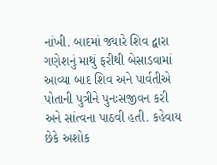નાંખી. બાદમાં જ્યારે શિવ દ્વારા ગણેશનું માથું ફરીથી બેસાડવામાં આવ્યા બાદ શિવ અને પાર્વતીએ પોતાની પુત્રીને પુનઃસજીવન કરી અને સાંત્વના પાઠવી હતી. કહેવાય છેકે અશોક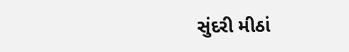સુંદરી મીઠાં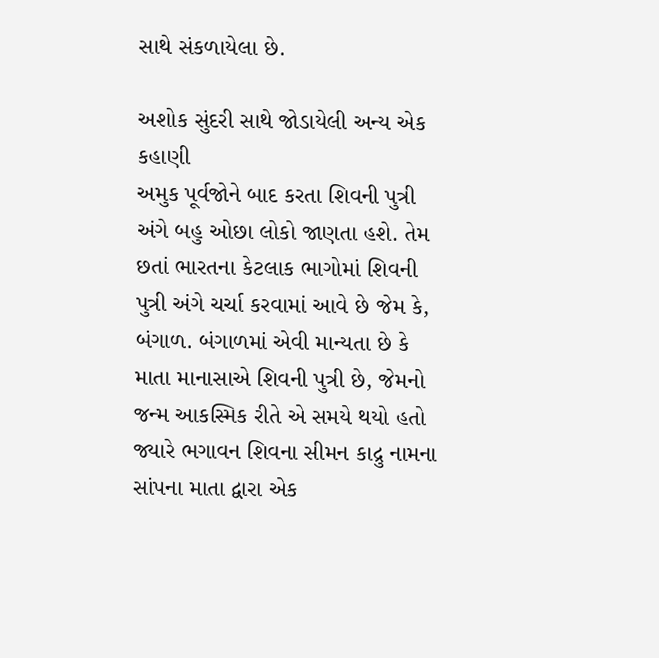સાથે સંકળાયેલા છે.

અશોક સુંદરી સાથે જોડાયેલી અન્ય એક કહાણી
અમુક પૂર્વજોને બાદ કરતા શિવની પુત્રી અંગે બહુ ઓછા લોકો જાણતા હશે. તેમ છતાં ભારતના કેટલાક ભાગોમાં શિવની પુત્રી અંગે ચર્ચા કરવામાં આવે છે જેમ કે, બંગાળ. બંગાળમાં એવી માન્યતા છે કે માતા માનાસાએ શિવની પુત્રી છે, જેમનો જન્મ આકસ્મિક રીતે એ સમયે થયો હતો જ્યારે ભગાવન શિવના સીમન કાદ્રુ નામના સાંપના માતા દ્વારા એક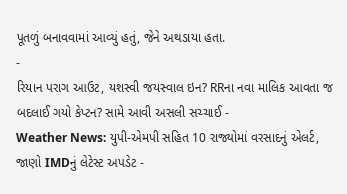પૂતળું બનાવવામાં આવ્યું હતું, જેને અથડાયા હતા.
-
રિયાન પરાગ આઉટ, યશસ્વી જયસ્વાલ ઇન? RRના નવા માલિક આવતા જ બદલાઈ ગયો કેપ્ટન? સામે આવી અસલી સચ્ચાઈ -
Weather News: યુપી-એમપી સહિત 10 રાજ્યોમાં વરસાદનું એલર્ટ, જાણો IMDનું લેટેસ્ટ અપડેટ -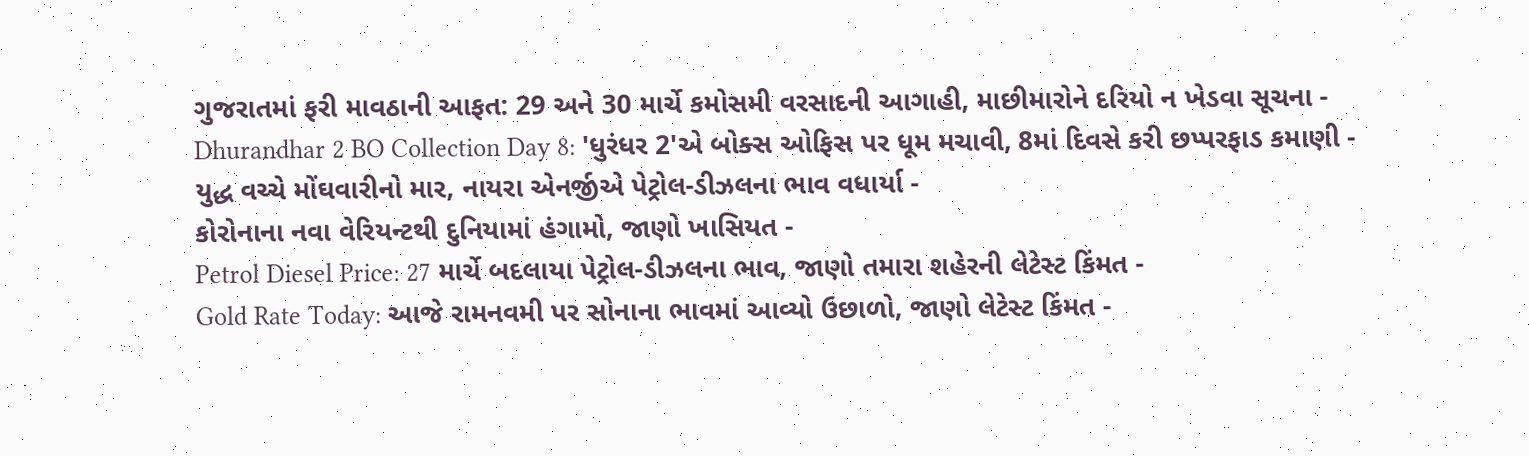ગુજરાતમાં ફરી માવઠાની આફત: 29 અને 30 માર્ચે કમોસમી વરસાદની આગાહી, માછીમારોને દરિયો ન ખેડવા સૂચના -
Dhurandhar 2 BO Collection Day 8: 'ધુરંધર 2'એ બોક્સ ઓફિસ પર ધૂમ મચાવી, 8માં દિવસે કરી છપ્પરફાડ કમાણી -
યુદ્ધ વચ્ચે મોંઘવારીનો માર, નાયરા એનર્જીએ પેટ્રોલ-ડીઝલના ભાવ વધાર્યા -
કોરોનાના નવા વેરિયન્ટથી દુનિયામાં હંગામો, જાણો ખાસિયત -
Petrol Diesel Price: 27 માર્ચે બદલાયા પેટ્રોલ-ડીઝલના ભાવ, જાણો તમારા શહેરની લેટેસ્ટ કિંમત -
Gold Rate Today: આજે રામનવમી પર સોનાના ભાવમાં આવ્યો ઉછાળો, જાણો લેટેસ્ટ કિંમત -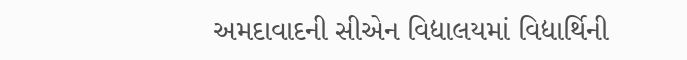અમદાવાદની સીએન વિદ્યાલયમાં વિદ્યાર્થિની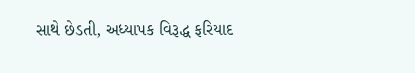સાથે છેડતી, અધ્યાપક વિરૂદ્ધ ફરિયાદ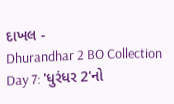દાખલ -
Dhurandhar 2 BO Collection Day 7: 'ધુરંધર 2'નો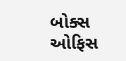બોક્સ ઓફિસ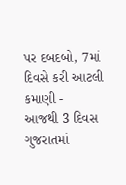પર દબદબો, 7માં દિવસે કરી આટલી કમાણી -
આજથી 3 દિવસ ગુજરાતમાં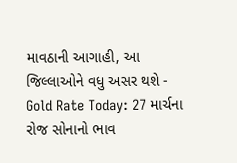માવઠાની આગાહી, આ જિલ્લાઓને વધુ અસર થશે -
Gold Rate Today: 27 માર્ચના રોજ સોનાનો ભાવ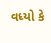વધ્યો કે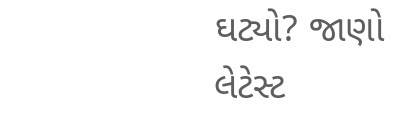ઘટ્યો? જાણો લેટેસ્ટ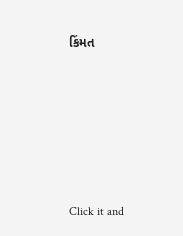કિંમત







Click it and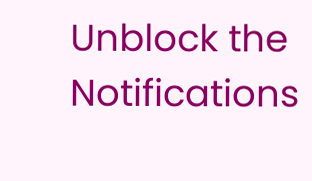Unblock the Notifications